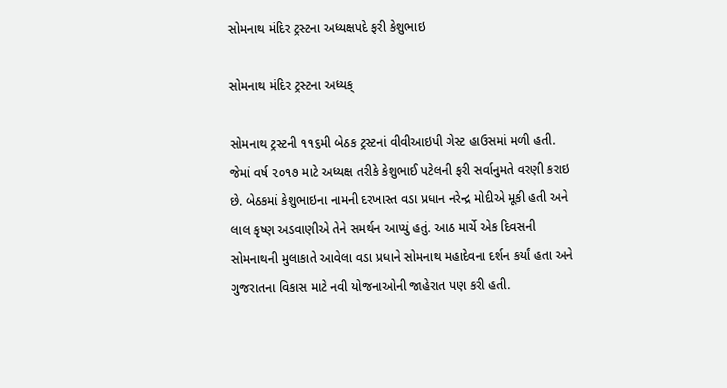સોમનાથ મંદિર ટ્રસ્ટના અધ્યક્ષપદે ફરી કેશુભાઇ

સોમનાથ મંદિર ટ્રસ્ટના અધ્યક્

સોમનાથ ટ્રસ્ટની ૧૧૬મી બેઠક ટ્રસ્ટનાં વીવીઆઇપી ગેસ્ટ હાઉસમાં મળી હતી. જેમાં વર્ષ ૨૦૧૭ માટે અધ્યક્ષ તરીકે કેશુભાઈ પટેલની ફરી સર્વાનુમતે વરણી કરાઇ છે. બેઠકમાં કેશુભાઇના નામની દરખાસ્ત વડા પ્રધાન નરેન્દ્ર મોદીએ મૂકી હતી અને લાલ કૃષ્ણ અડવાણીએ તેને સમર્થન આપ્યું હતું. આઠ માર્ચે એક દિવસની સોમનાથની મુલાકાતે આવેલા વડા પ્રધાને સોમનાથ મહાદેવના દર્શન કર્યાં હતા અને ગુજરાતના વિકાસ માટે નવી યોજનાઓની જાહેરાત પણ કરી હતી.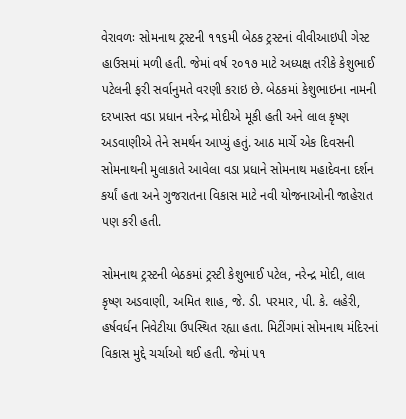વેરાવળઃ સોમનાથ ટ્રસ્ટની ૧૧૬મી બેઠક ટ્રસ્ટનાં વીવીઆઇપી ગેસ્ટ હાઉસમાં મળી હતી. જેમાં વર્ષ ૨૦૧૭ માટે અધ્યક્ષ તરીકે કેશુભાઈ પટેલની ફરી સર્વાનુમતે વરણી કરાઇ છે. બેઠકમાં કેશુભાઇના નામની દરખાસ્ત વડા પ્રધાન નરેન્દ્ર મોદીએ મૂકી હતી અને લાલ કૃષ્ણ અડવાણીએ તેને સમર્થન આપ્યું હતું. આઠ માર્ચે એક દિવસની સોમનાથની મુલાકાતે આવેલા વડા પ્રધાને સોમનાથ મહાદેવના દર્શન કર્યાં હતા અને ગુજરાતના વિકાસ માટે નવી યોજનાઓની જાહેરાત પણ કરી હતી.

સોમનાથ ટ્રસ્ટની બેઠકમાં ટ્રસ્ટી કેશુભાઈ પટેલ, નરેન્દ્ર મોદી, લાલ કૃષ્ણ અડવાણી, અમિત શાહ, જે. ડી. પરમાર, પી. કે. લહેરી, હર્ષવર્ધન નિવેટીયા ઉપસ્થિત રહ્યા હતા. મિટીંગમાં સોમનાથ મંદિરનાં વિકાસ મુદ્દે ચર્ચાઓ થઈ હતી. જેમાં ૫૧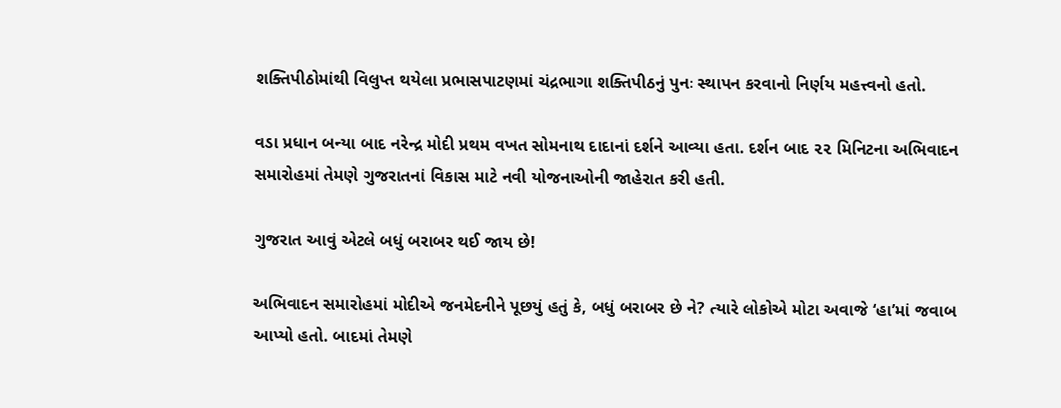શક્તિપીઠોમાંથી વિલુપ્ત થયેલા પ્રભાસપાટણમાં ચંદ્રભાગા શક્તિપીઠનું પુનઃ સ્થાપન કરવાનો નિર્ણય મહત્ત્વનો હતો.

વડા પ્રધાન બન્યા બાદ નરેન્દ્ર મોદી પ્રથમ વખત સોમનાથ દાદાનાં દર્શને આવ્યા હતા. દર્શન બાદ ૨૨ મિનિટના અભિવાદન સમારોહમાં તેમણે ગુજરાતનાં વિકાસ માટે નવી યોજનાઓની જાહેરાત કરી હતી.

ગુજરાત આવું એટલે બધું બરાબર થઈ જાય છે!

અભિવાદન સમારોહમાં મોદીએ જનમેદનીને પૂછયું હતું કે, બધું બરાબર છે ને? ત્યારે લોકોએ મોટા અવાજે ‘હા’માં જવાબ આપ્યો હતો. બાદમાં તેમણે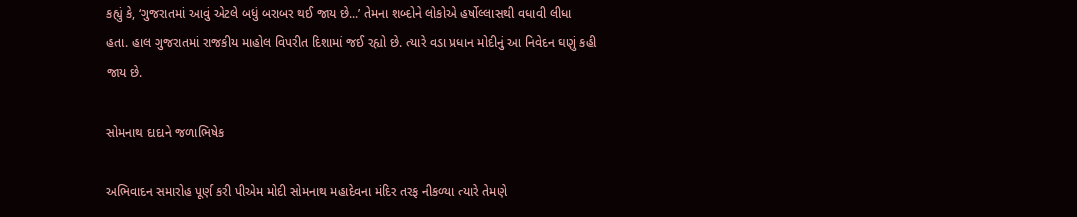કહ્યું કે, ‘ગુજરાતમાં આવું એટલે બધું બરાબર થઈ જાય છે...’ તેમના શબ્દોને લોકોએ હર્ષોલ્લાસથી વધાવી લીધા હતા. હાલ ગુજરાતમાં રાજકીય માહોલ વિપરીત દિશામાં જઈ રહ્યો છે. ત્યારે વડા પ્રધાન મોદીનું આ નિવેદન ઘણું કહી જાય છે.

સોમનાથ દાદાને જળાભિષેક

અભિવાદન સમારોહ પૂર્ણ કરી પીએમ મોદી સોમનાથ મહાદેવના મંદિર તરફ નીકળ્યા ત્યારે તેમણે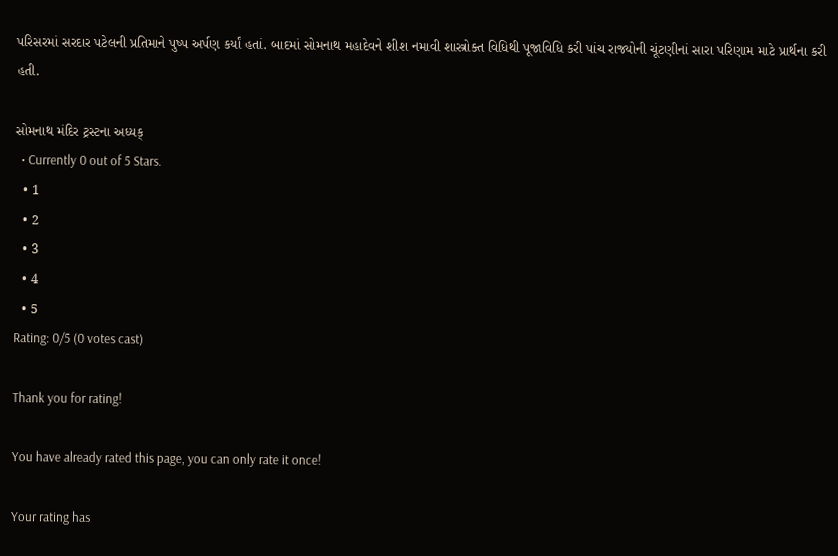પરિસરમાં સરદાર પટેલની પ્રતિમાને પુષ્પ અર્પણ કર્યાં હતાં. બાદમાં સોમનાથ મહાદેવને શીશ નમાવી શાસ્ત્રોક્ત વિધિથી પૂજાવિધિ કરી પાંચ રાજ્યોની ચૂંટણીનાં સારા પરિણામ માટે પ્રાર્થના કરી હતી.

સોમનાથ મંદિર ટ્રસ્ટના અધ્યક્
  • Currently 0 out of 5 Stars.
  • 1
  • 2
  • 3
  • 4
  • 5
Rating: 0/5 (0 votes cast)

Thank you for rating!

You have already rated this page, you can only rate it once!

Your rating has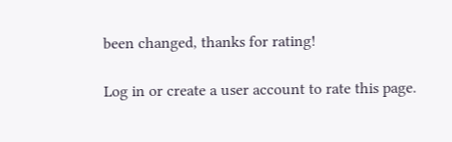been changed, thanks for rating!

Log in or create a user account to rate this page.